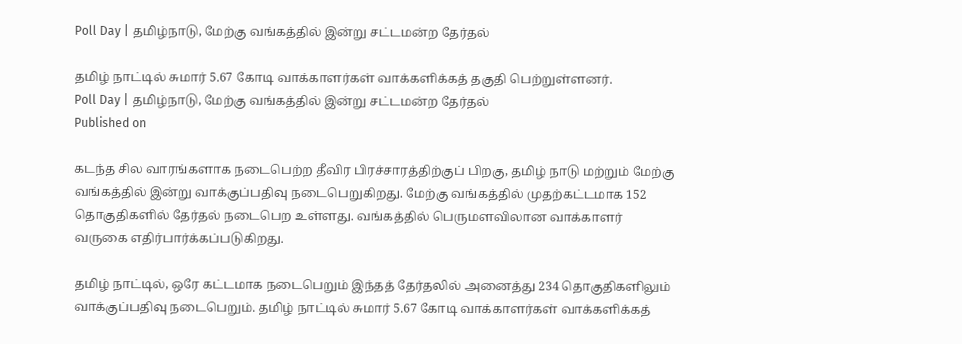Poll Day | தமிழ்நாடு, மேற்கு வங்கத்தில் இன்று சட்டமன்ற தேர்தல்

தமிழ் நாட்டில் சுமார் 5.67 கோடி வாக்காளர்கள் வாக்களிக்கத் தகுதி பெற்றுள்ளனர்.
Poll Day | தமிழ்நாடு, மேற்கு வங்கத்தில் இன்று சட்டமன்ற தேர்தல்
Published on

கடந்த சில வாரங்களாக நடைபெற்ற தீவிர பிரச்சாரத்திற்குப் பிறகு, தமிழ் நாடு மற்றும் மேற்கு வங்கத்தில் இன்று வாக்குப்பதிவு நடைபெறுகிறது. மேற்கு வங்கத்தில் முதற்கட்டமாக 152 தொகுதிகளில் தேர்தல் நடைபெற உள்ளது. வங்கத்தில் பெருமளவிலான வாக்காளர் வருகை எதிர்பார்க்கப்படுகிறது.

தமிழ் நாட்டில், ஒரே கட்டமாக நடைபெறும் இந்தத் தேர்தலில் அனைத்து 234 தொகுதிகளிலும் வாக்குப்பதிவு நடைபெறும். தமிழ் நாட்டில் சுமார் 5.67 கோடி வாக்காளர்கள் வாக்களிக்கத்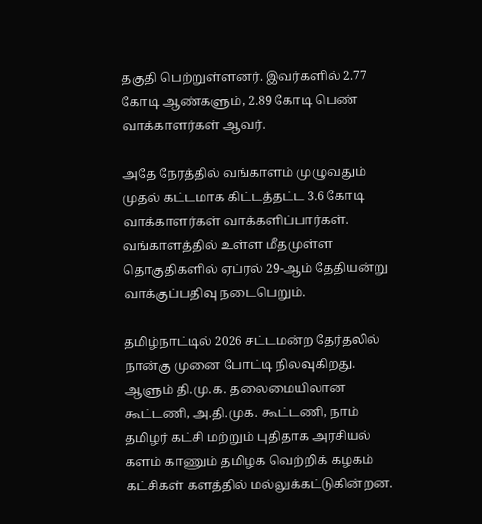தகுதி பெற்றுள்ளனர். இவர்களில் 2.77 கோடி ஆண்களும், 2.89 கோடி பெண் வாக்காளர்கள் ஆவர்.

அதே நேரத்தில் வங்காளம் முழுவதும் முதல் கட்டமாக கிட்டத்தட்ட 3.6 கோடி வாக்காளர்கள் வாக்களிப்பார்கள். வங்காளத்தில் உள்ள மீதமுள்ள தொகுதிகளில் ஏப்ரல் 29-ஆம் தேதியன்று வாக்குப்பதிவு நடைபெறும்.

தமிழ்நாட்டில் 2026 சட்டமன்ற தேர்தலில் நான்கு முனை போட்டி நிலவுகிறது. ஆளும் தி.மு.க. தலைமையிலான கூட்டணி, அ.தி.முக. கூட்டணி, நாம் தமிழர் கட்சி மற்றும் புதிதாக அரசியல் களம் காணும் தமிழக வெற்றிக் கழகம் கட்சிகள் களத்தில் மல்லுக்கட்டுகின்றன.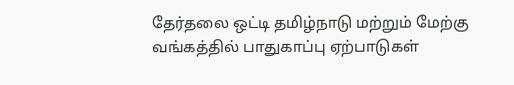தேர்தலை ஒட்டி தமிழ்நாடு மற்றும் மேற்கு வங்கத்தில் பாதுகாப்பு ஏற்பாடுகள்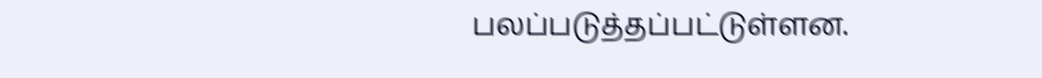பலப்படுத்தப்பட்டுள்ளன.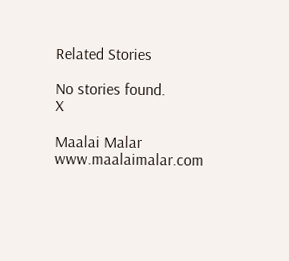Related Stories

No stories found.
X

Maalai Malar
www.maalaimalar.com